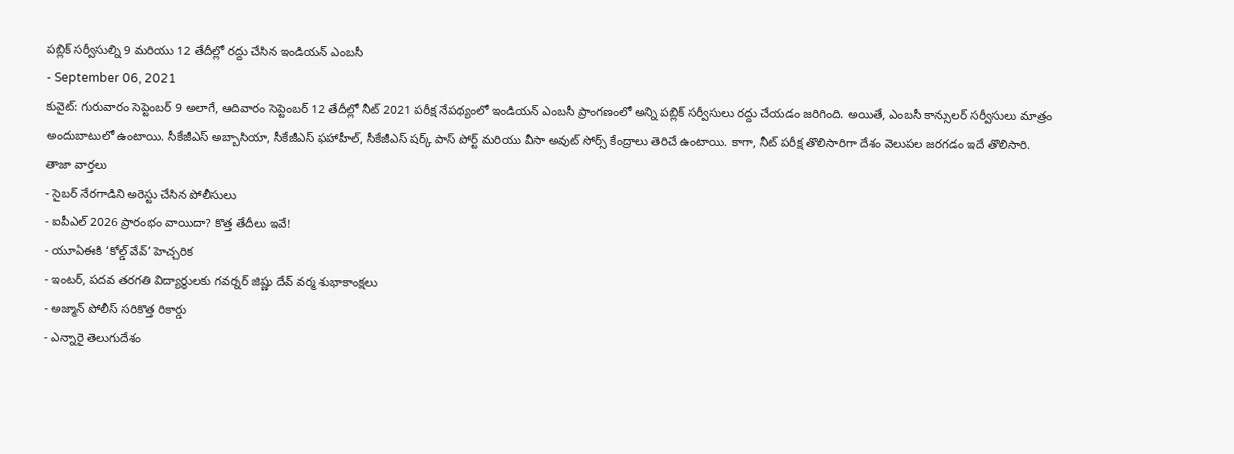పబ్లిక్ సర్వీసుల్ని 9 మరియు 12 తేదీల్లో రద్దు చేసిన ఇండియన్ ఎంబసీ
- September 06, 2021
కువైట్: గురువారం సెప్టెంబర్ 9 అలాగే, ఆదివారం సెప్టెంబర్ 12 తేదీల్లో నీట్ 2021 పరీక్ష నేపథ్యంలో ఇండియన్ ఎంబసీ ప్రాంగణంలో అన్ని పబ్లిక్ సర్వీసులు రద్దు చేయడం జరిగింది. అయితే, ఎంబసీ కాన్సులర్ సర్వీసులు మాత్రం అందుబాటులో ఉంటాయి. సీకేజీఎస్ అబ్బాసియా, సీకేజీఎస్ ఫహాహీల్, సీకేజీఎస్ షర్క్ పాస్ పోర్ట్ మరియు వీసా అవుట్ సోర్స్ కేంద్రాలు తెరిచే ఉంటాయి. కాగా, నీట్ పరీక్ష తొలిసారిగా దేశం వెలుపల జరగడం ఇదే తొలిసారి.
తాజా వార్తలు
- సైబర్ నేరగాడిని అరెస్టు చేసిన పోలీసులు
- ఐపీఎల్ 2026 ప్రారంభం వాయిదా? కొత్త తేదీలు ఇవే!
- యూఏఈకి ‘కోల్డ్ వేవ్’ హెచ్చరిక
- ఇంటర్, పదవ తరగతి విద్యార్థులకు గవర్నర్ జిష్ణు దేవ్ వర్మ శుభాకాంక్షలు
- అజ్మాన్ పోలీస్ సరికొత్త రికార్డు
- ఎన్నారై తెలుగుదేశం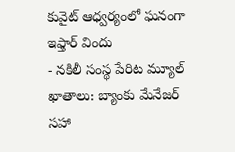కువైట్ ఆధ్వర్యంలో ఘనంగా ఇఫ్తార్ విందు
- నకిలీ సంస్థ పేరిట మ్యూల్ ఖాతాలు: బ్యాంకు మేనేజర్ సహా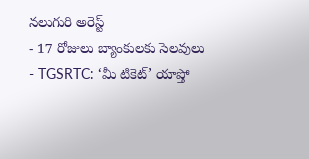నలుగురి అరెస్ట్
- 17 రోజులు బ్యాంకులకు సెలవులు
- TGSRTC: ‘మీ టికెట్’ యాప్తో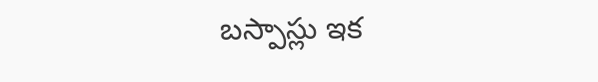బస్పాస్లు ఇక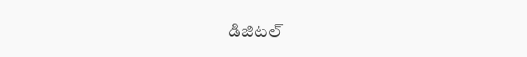డిజిటల్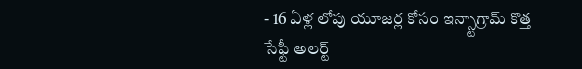- 16 ఏళ్ల లోపు యూజర్ల కోసం ఇన్స్టాగ్రామ్ కొత్త సేఫ్టీ అలర్ట్